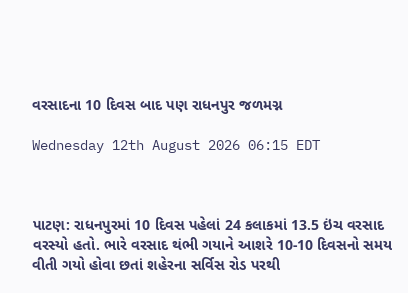વરસાદના 10 દિવસ બાદ પણ રાધનપુર જળમગ્ન

Wednesday 12th August 2026 06:15 EDT



પાટણ: રાધનપુરમાં 10 દિવસ પહેલાં 24 કલાકમાં 13.5 ઇંચ વરસાદ વરસ્યો હતો. ભારે વરસાદ થંભી ગયાને આશરે 10-10 દિવસનો સમય વીતી ગયો હોવા છતાં શહેરના સર્વિસ રોડ પરથી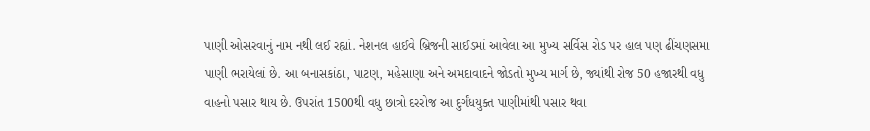પાણી ઓસરવાનું નામ નથી લઈ રહ્યાં. નેશનલ હાઈવે બ્રિજની સાઈડમાં આવેલા આ મુખ્ય સર્વિસ રોડ પર હાલ પણ ઢીંચણસમા પાણી ભરાયેલાં છે. આ બનાસકાંઠા, પાટણ, મહેસાણા અને અમદાવાદને જોડતો મુખ્ય માર્ગ છે, જ્યાંથી રોજ 50 હજારથી વધુ વાહનો પસાર થાય છે. ઉપરાંત 1500થી વધુ છાત્રો દરરોજ આ દુર્ગંધયુક્ત પાણીમાંથી પસાર થવા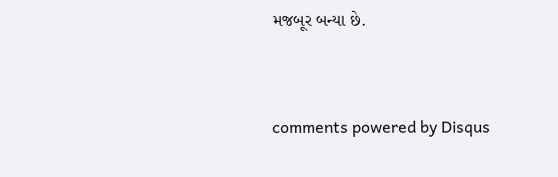મજબૂર બન્યા છે.


comments powered by Disqus